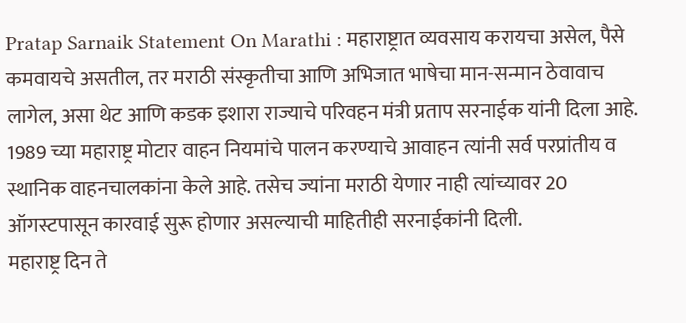Pratap Sarnaik Statement On Marathi : महाराष्ट्रात व्यवसाय करायचा असेल, पैसे कमवायचे असतील, तर मराठी संस्कृतीचा आणि अभिजात भाषेचा मान-सन्मान ठेवावाच लागेल, असा थेट आणि कडक इशारा राज्याचे परिवहन मंत्री प्रताप सरनाईक यांनी दिला आहे. 1989 च्या महाराष्ट्र मोटार वाहन नियमांचे पालन करण्याचे आवाहन त्यांनी सर्व परप्रांतीय व स्थानिक वाहनचालकांना केले आहे. तसेच ज्यांना मराठी येणार नाही त्यांच्यावर 20 ऑगस्टपासून कारवाई सुरू होणार असल्याची माहितीही सरनाईकांनी दिली.
महाराष्ट्र दिन ते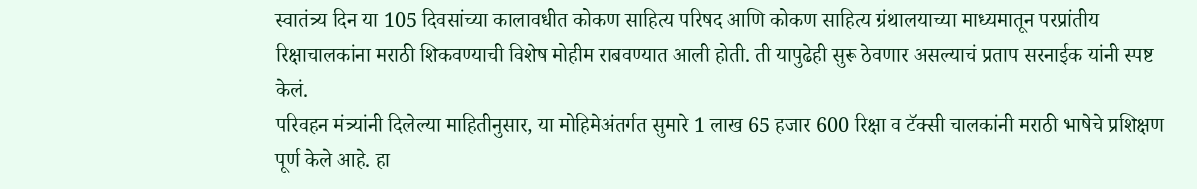स्वातंत्र्य दिन या 105 दिवसांच्या कालावधीत कोकण साहित्य परिषद आणि कोकण साहित्य ग्रंथालयाच्या माध्यमातून परप्रांतीय रिक्षाचालकांना मराठी शिकवण्याची विशेष मोहीम राबवण्यात आली होती. ती यापुढेही सुरू ठेवणार असल्याचं प्रताप सरनाईक यांनी स्पष्ट केलं.
परिवहन मंत्र्यांनी दिलेल्या माहितीनुसार, या मोहिमेअंतर्गत सुमारे 1 लाख 65 हजार 600 रिक्षा व टॅक्सी चालकांनी मराठी भाषेचे प्रशिक्षण पूर्ण केले आहे. हा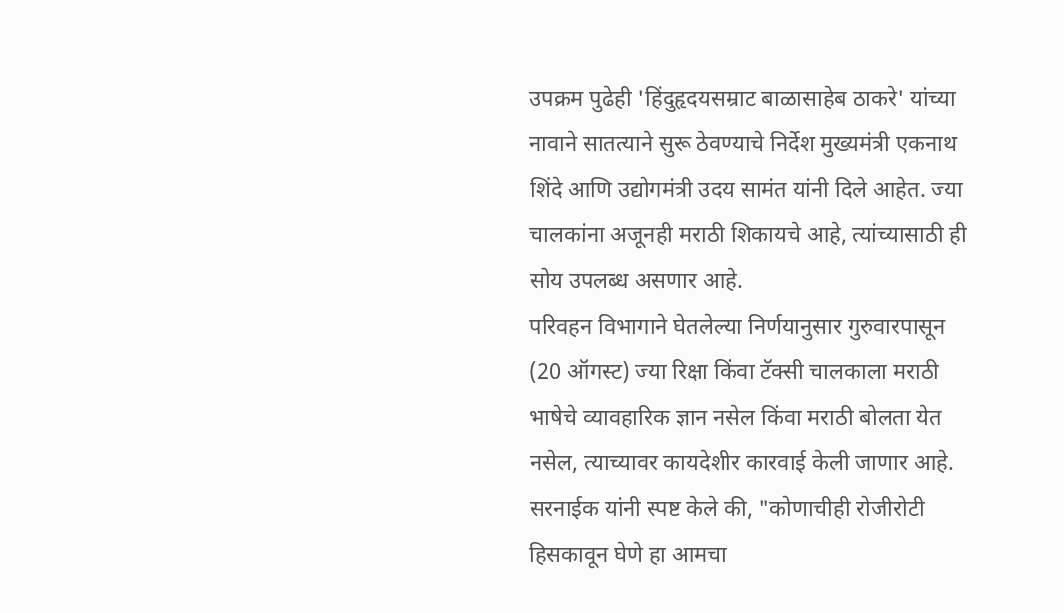उपक्रम पुढेही 'हिंदुहृदयसम्राट बाळासाहेब ठाकरे' यांच्या नावाने सातत्याने सुरू ठेवण्याचे निर्देश मुख्यमंत्री एकनाथ शिंदे आणि उद्योगमंत्री उदय सामंत यांनी दिले आहेत. ज्या चालकांना अजूनही मराठी शिकायचे आहे, त्यांच्यासाठी ही सोय उपलब्ध असणार आहे.
परिवहन विभागाने घेतलेल्या निर्णयानुसार गुरुवारपासून (20 ऑगस्ट) ज्या रिक्षा किंवा टॅक्सी चालकाला मराठी भाषेचे व्यावहारिक ज्ञान नसेल किंवा मराठी बोलता येत नसेल, त्याच्यावर कायदेशीर कारवाई केली जाणार आहे.
सरनाईक यांनी स्पष्ट केले की, "कोणाचीही रोजीरोटी हिसकावून घेणे हा आमचा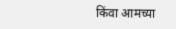किंवा आमच्या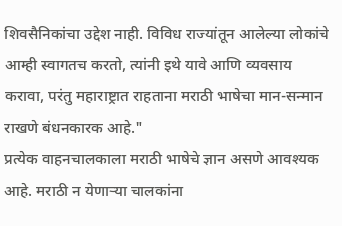शिवसैनिकांचा उद्देश नाही. विविध राज्यांतून आलेल्या लोकांचे आम्ही स्वागतच करतो, त्यांनी इथे यावे आणि व्यवसाय करावा, परंतु महाराष्ट्रात राहताना मराठी भाषेचा मान-सन्मान राखणे बंधनकारक आहे."
प्रत्येक वाहनचालकाला मराठी भाषेचे ज्ञान असणे आवश्यक आहे. मराठी न येणाऱ्या चालकांना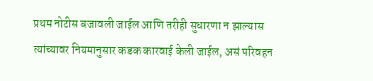प्रथम नोटीस बजावली जाईल आणि तरीही सुधारणा न झाल्यास त्यांच्यावर नियमानुसार कडक कारवाई केली जाईल, असं परिवहन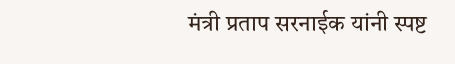मंत्री प्रताप सरनाईक यांनी स्पष्ट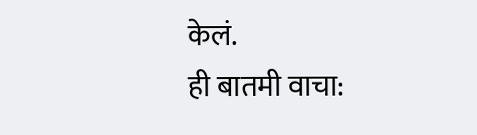केलं.
ही बातमी वाचा: